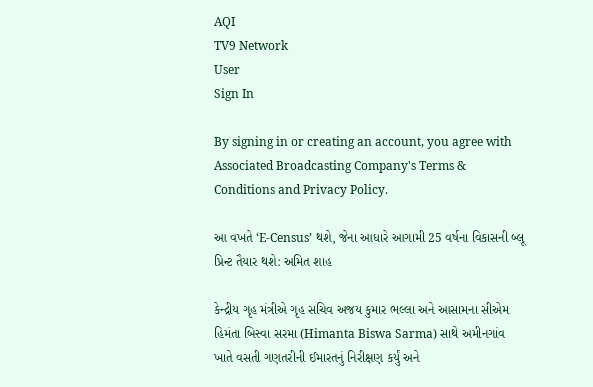AQI
TV9 Network
User
Sign In

By signing in or creating an account, you agree with Associated Broadcasting Company's Terms & Conditions and Privacy Policy.

આ વખતે ‘E-Census’ થશે, જેના આધારે આગામી 25 વર્ષના વિકાસની બ્લૂ પ્રિન્ટ તૈયાર થશે: અમિત શાહ

કેન્દ્રીય ગૃહ મંત્રીએ ગૃહ સચિવ અજય કુમાર ભલ્લા અને આસામના સીએમ હિમંતા બિસ્વા સરમા (Himanta Biswa Sarma) સાથે અમીનગાંવ ખાતે વસતી ગણતરીની ઈમારતનું નિરીક્ષણ કર્યું અને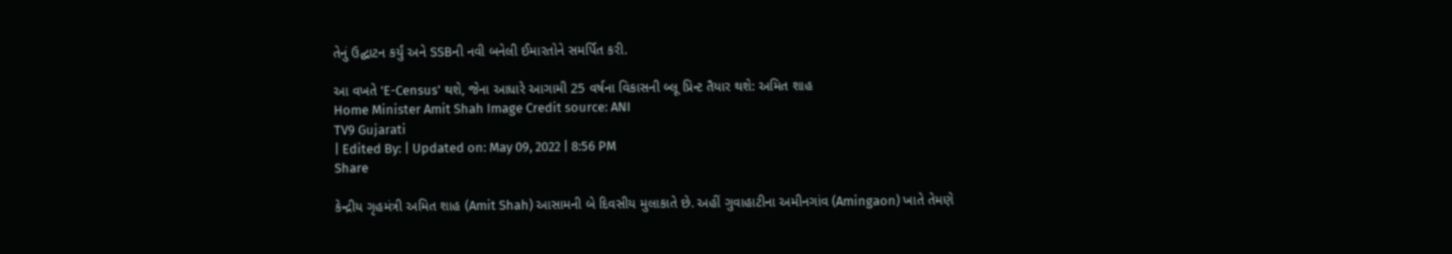તેનું ઉદ્ઘાટન કર્યું અને SSBની નવી બનેલી ઈમારતોને સમર્પિત કરી.

આ વખતે 'E-Census' થશે, જેના આધારે આગામી 25 વર્ષના વિકાસની બ્લૂ પ્રિન્ટ તૈયાર થશે: અમિત શાહ
Home Minister Amit Shah Image Credit source: ANI
TV9 Gujarati
| Edited By: | Updated on: May 09, 2022 | 8:56 PM
Share

કેન્દ્રીય ગૃહમંત્રી અમિત શાહ (Amit Shah) આસામની બે દિવસીય મુલાકાતે છે. અહીં ગુવાહાટીના અમીનગાંવ (Amingaon) ખાતે તેમણે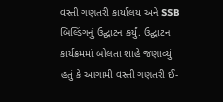વસ્તી ગણતરી કાર્યાલય અને SSB બિલ્ડિંગનું ઉદ્ઘાટન કર્યું. ઉદ્ઘાટન કાર્યક્રમમાં બોલતા શાહે જણાવ્યું હતું કે આગામી વસ્તી ગણતરી ઈ-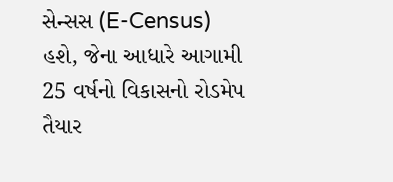સેન્સસ (E-Census) હશે, જેના આધારે આગામી 25 વર્ષનો વિકાસનો રોડમેપ તૈયાર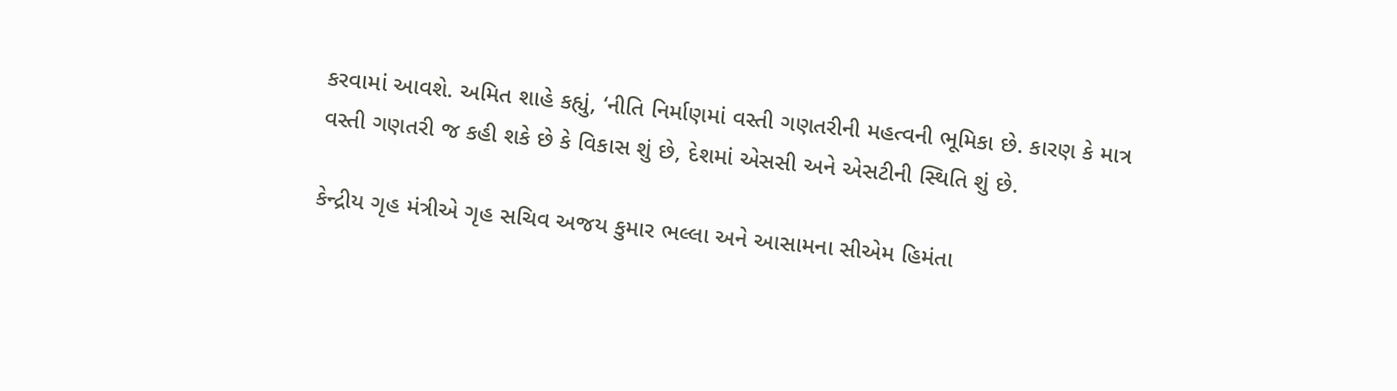કરવામાં આવશે. અમિત શાહે કહ્યું, ‘નીતિ નિર્માણમાં વસ્તી ગણતરીની મહત્વની ભૂમિકા છે. કારણ કે માત્ર વસ્તી ગણતરી જ કહી શકે છે કે વિકાસ શું છે, દેશમાં એસસી અને એસટીની સ્થિતિ શું છે.

કેન્દ્રીય ગૃહ મંત્રીએ ગૃહ સચિવ અજય કુમાર ભલ્લા અને આસામના સીએમ હિમંતા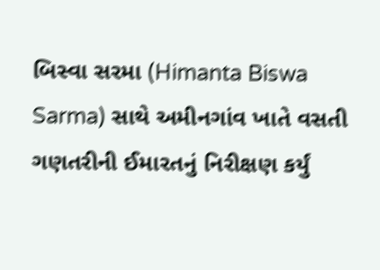બિસ્વા સરમા (Himanta Biswa Sarma) સાથે અમીનગાંવ ખાતે વસતી ગણતરીની ઈમારતનું નિરીક્ષણ કર્યું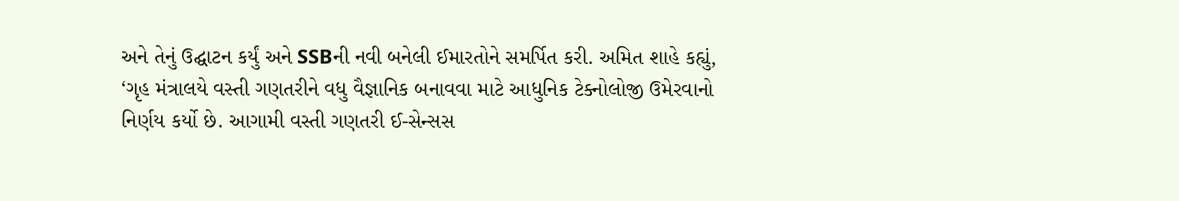અને તેનું ઉદ્ઘાટન કર્યું અને SSBની નવી બનેલી ઈમારતોને સમર્પિત કરી. અમિત શાહે કહ્યું, ‘ગૃહ મંત્રાલયે વસ્તી ગણતરીને વધુ વૈજ્ઞાનિક બનાવવા માટે આધુનિક ટેક્નોલોજી ઉમેરવાનો નિર્ણય કર્યો છે. આગામી વસ્તી ગણતરી ઈ-સેન્સસ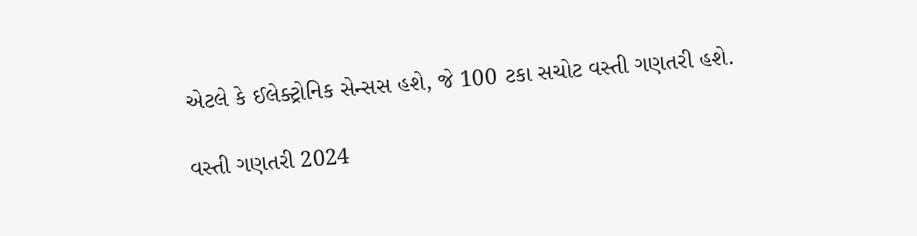એટલે કે ઈલેક્ટ્રોનિક સેન્સસ હશે, જે 100 ટકા સચોટ વસ્તી ગણતરી હશે.

વસ્તી ગણતરી 2024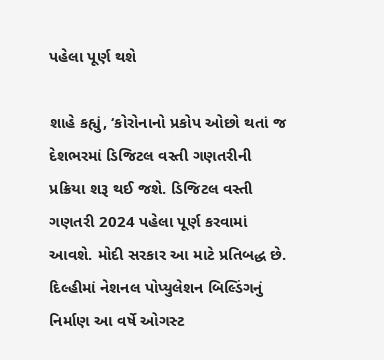પહેલા પૂર્ણ થશે

શાહે કહ્યું, ‘કોરોનાનો પ્રકોપ ઓછો થતાં જ દેશભરમાં ડિજિટલ વસ્તી ગણતરીની પ્રક્રિયા શરૂ થઈ જશે. ડિજિટલ વસ્તી ગણતરી 2024 પહેલા પૂર્ણ કરવામાં આવશે. મોદી સરકાર આ માટે પ્રતિબદ્ધ છે. દિલ્હીમાં નેશનલ પોપ્યુલેશન બિલ્ડિંગનું નિર્માણ આ વર્ષે ઓગસ્ટ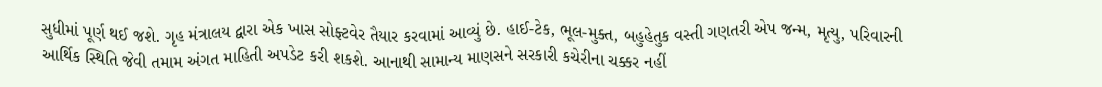સુધીમાં પૂર્ણ થઈ જશે. ગૃહ મંત્રાલય દ્વારા એક ખાસ સોફ્ટવેર તૈયાર કરવામાં આવ્યું છે. હાઈ-ટેક, ભૂલ-મુક્ત, બહુહેતુક વસ્તી ગણતરી એપ જન્મ, મૃત્યુ, પરિવારની આર્થિક સ્થિતિ જેવી તમામ અંગત માહિતી અપડેટ કરી શકશે. આનાથી સામાન્ય માણસને સરકારી કચેરીના ચક્કર નહીં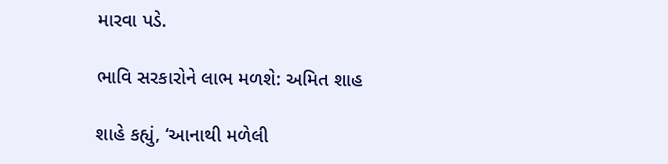મારવા પડે.

ભાવિ સરકારોને લાભ મળશે: અમિત શાહ

શાહે કહ્યું, ‘આનાથી મળેલી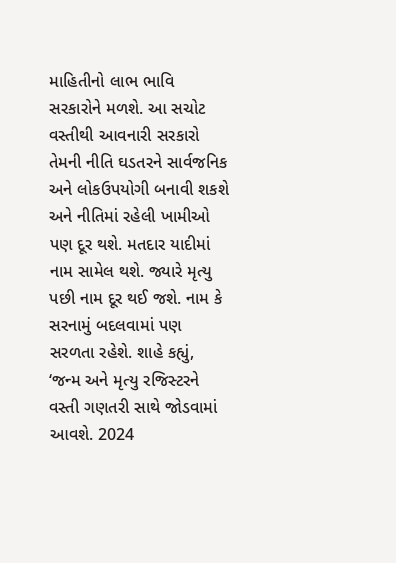માહિતીનો લાભ ભાવિ સરકારોને મળશે. આ સચોટ વસ્તીથી આવનારી સરકારો તેમની નીતિ ઘડતરને સાર્વજનિક અને લોકઉપયોગી બનાવી શકશે અને નીતિમાં રહેલી ખામીઓ પણ દૂર થશે. મતદાર યાદીમાં નામ સામેલ થશે. જ્યારે મૃત્યુ પછી નામ દૂર થઈ જશે. નામ કે સરનામું બદલવામાં પણ સરળતા રહેશે. શાહે કહ્યું, ‘જન્મ અને મૃત્યુ રજિસ્ટરને વસ્તી ગણતરી સાથે જોડવામાં આવશે. 2024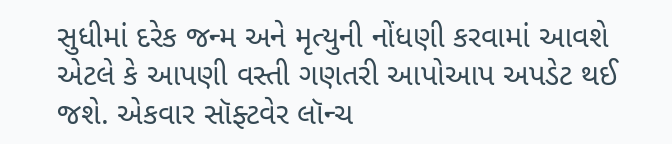સુધીમાં દરેક જન્મ અને મૃત્યુની નોંધણી કરવામાં આવશે એટલે કે આપણી વસ્તી ગણતરી આપોઆપ અપડેટ થઈ જશે. એકવાર સૉફ્ટવેર લૉન્ચ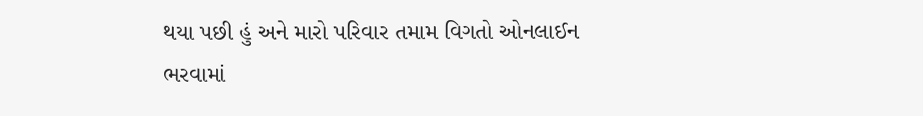થયા પછી હું અને મારો પરિવાર તમામ વિગતો ઓનલાઈન ભરવામાં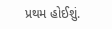પ્રથમ હોઈશું.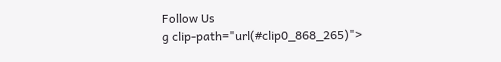Follow Us
g clip-path="url(#clip0_868_265)">